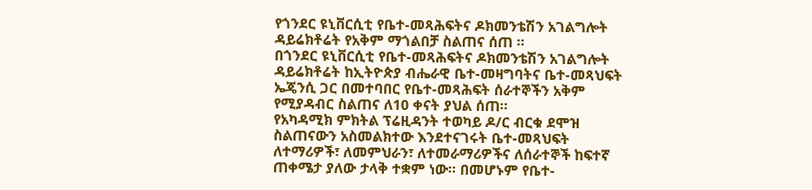የጎንደር ዩኒቨርሲቲ የቤተ-መጻሕፍትና ዶክመንቴሽን አገልግሎት ዳይሬክቶሬት የአቅም ማጎልበቻ ስልጠና ሰጠ ፡፡
በጎንደር ዩኒቨርሲቲ የቤተ-መጻሕፍትና ዶክመንቴሽን አገልግሎት ዳይሬክቶሬት ከኢትዮጵያ ብሔራዊ ቤተ-መዛግባትና ቤተ-መጻህፍት ኤጄንሲ ጋር በመተባበር የቤተ-መጻሕፍት ሰራተኞችን አቅም የሚያዳብር ስልጠና ለ10 ቀናት ያህል ሰጠ፡፡
የአካዳሚክ ምክትል ፕሬዚዳንት ተወካይ ዶ/ር ብርቁ ደሞዝ ስልጠናውን አስመልክተው እንደተናገሩት ቤተ-መጻህፍት ለተማሪዎች፣ ለመምህራን፣ ለተመራማሪዎችና ለሰራተኞች ከፍተኛ ጠቀሜታ ያለው ታላቅ ተቋም ነው፡፡ በመሆኑም የቤተ-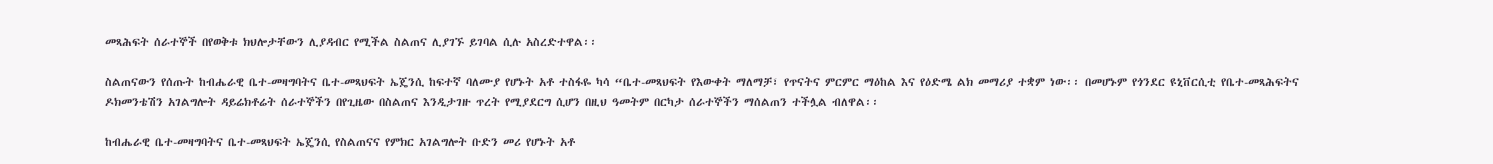መጻሕፍት ሰራተኞች በየወቅቱ ክህሎታቸውን ሊያዳብር የሚችል ስልጠና ሊያገኙ ይገባል ሲሉ አስረድተዋል፡፡

ስልጠናውን የሰጡት ከብሔራዊ ቤተ-መዛግባትና ቤተ-መጻህፍት ኤጄንሲ ከፍተኛ ባለሙያ የሆኑት አቶ ተስፋዬ ካሳ “ቤተ-መጻህፍት የእውቀት ማለማቻ፣ የጥናትና ምርምር ማዕከል እና የዕድሜ ልክ መማሪያ ተቋም ነው፡፡ በመሆኑም የጎንደር ዩኒቨርሲቲ የቤተ-መጻሕፍትና ዶክመንቴሽን አገልግሎት ዳይሬክቶሬት ሰራተኞችን በየጊዜው በስልጠና እንዲታገዙ ጥረት የሚያደርግ ሲሆን በዚህ ዓመትም በርካታ ሰራተኞችን ማሰልጠን ተችሏል ብለዋል፡፡

ከብሔራዊ ቤተ-መዛግባትና ቤተ-መጻህፍት ኤጄንሲ የስልጠናና የምክር አገልግሎት ቡድን መሪ የሆኑት አቶ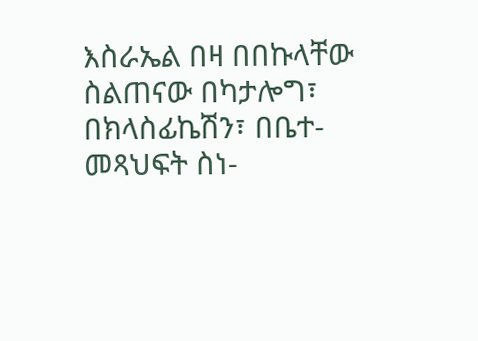እስራኤል በዛ በበኩላቸው ስልጠናው በካታሎግ፣ በክላስፊኬሽን፣ በቤተ-መጻህፍት ስነ-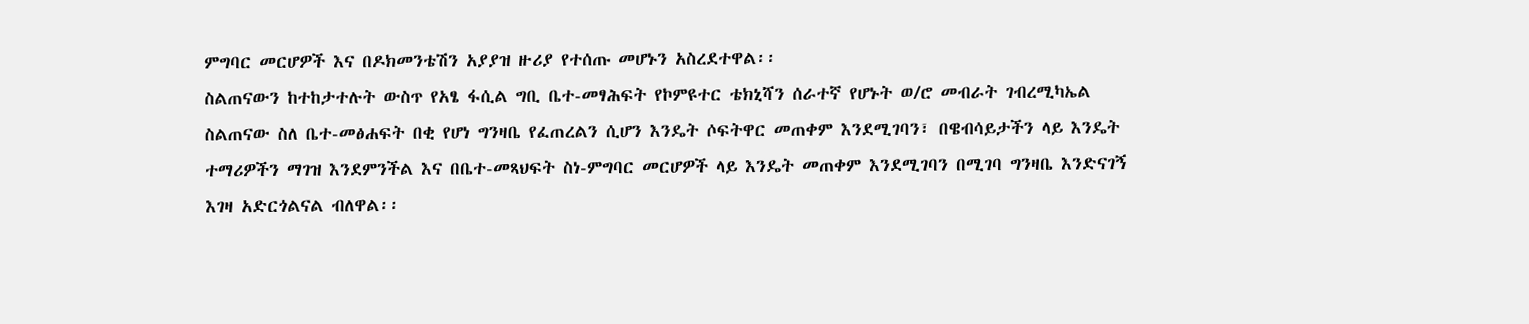ምግባር መርሆዎች እና በዶክመንቴሽን አያያዝ ዙሪያ የተሰጡ መሆኑን አስረደተዋል፡፡
ስልጠናውን ከተከታተሉት ውስጥ የአፄ ፋሲል ግቢ ቤተ-መፃሕፍት የኮምዩተር ቴክኒሻን ሰራተኛ የሆኑት ወ/ሮ መብራት ገብረሚካኤል ስልጠናው ስለ ቤተ-መፅሐፍት በቂ የሆነ ግንዛቤ የፈጠረልን ሲሆን እንዴት ሶፍትዋር መጠቀም እንደሚገባን፣ በዌብሳይታችን ላይ እንዴት ተማሪዎችን ማገዝ እንደምንችል እና በቤተ-መጻህፍት ስነ-ምግባር መርሆዎች ላይ እንዴት መጠቀም እንደሚገባን በሚገባ ግንዛቤ እንድናገኝ እገዛ አድርጎልናል ብለዋል፡፡